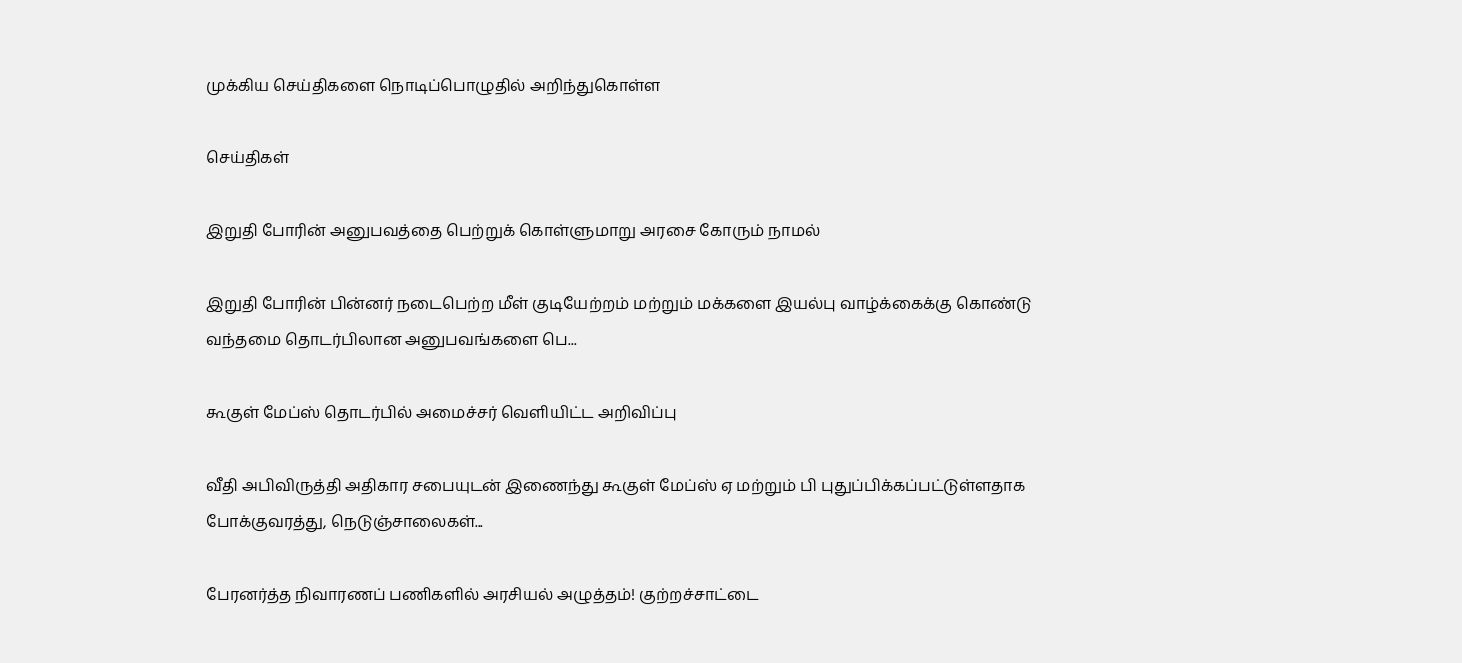முக்கிய செய்திகளை நொடிப்பொழுதில் அறிந்துகொள்ள

செய்திகள்

இறுதி போரின் அனுபவத்தை பெற்றுக் கொள்ளுமாறு அரசை கோரும் நாமல்

இறுதி போரின் பின்னர் நடைபெற்ற மீள் குடியேற்றம் மற்றும் மக்களை இயல்பு வாழ்க்கைக்கு கொண்டு வந்தமை தொடர்பிலான அனுபவங்களை பெ...

கூகுள் மேப்ஸ் தொடர்பில் அமைச்சர் வெளியிட்ட அறிவிப்பு

வீதி அபிவிருத்தி அதிகார சபையுடன் இணைந்து கூகுள் மேப்ஸ் ஏ மற்றும் பி புதுப்பிக்கப்பட்டுள்ளதாக போக்குவரத்து, நெடுஞ்சாலைகள்...

பேரனர்த்த நிவாரணப் பணிகளில் அரசியல் அழுத்தம்! குற்றச்சாட்டை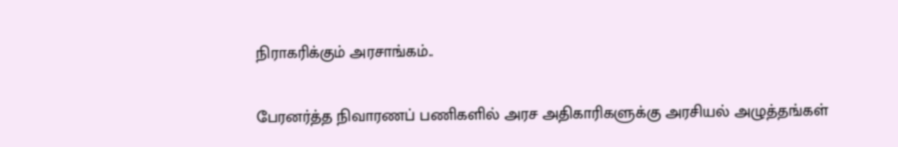நிராகரிக்கும் அரசாங்கம்..

பேரனர்த்த நிவாரணப் பணிகளில் அரச அதிகாரிகளுக்கு அரசியல் அழுத்தங்கள்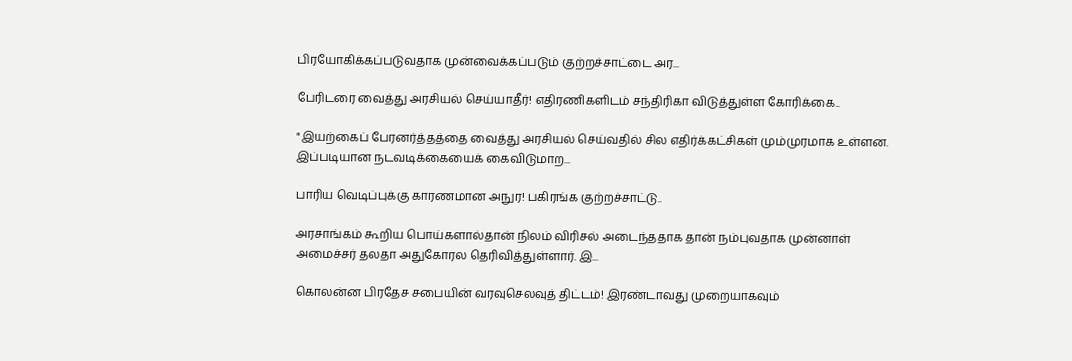பிரயோகிக்கப்படுவதாக முன்வைக்கப்படும் குற்றச்சாட்டை அர...

பேரிடரை வைத்து அரசியல் செய்யாதீர்! எதிரணிகளிடம் சந்திரிகா விடுத்துள்ள கோரிக்கை..

"இயற்கைப் பேரனர்த்தத்தை வைத்து அரசியல் செய்வதில் சில எதிர்க்கட்சிகள் மும்முரமாக உள்ளன. இப்படியான நடவடிக்கையைக் கைவிடுமாற...

பாரிய வெடிப்புக்கு காரணமான அநுர! பகிரங்க குற்றச்சாட்டு..

அரசாங்கம் கூறிய பொய்களால்தான் நிலம் விரிசல் அடைந்ததாக தான் நம்புவதாக முன்னாள் அமைச்சர் தலதா அதுகோரல தெரிவித்துள்ளார். இ...

கொலன்ன பிரதேச சபையின் வரவுசெலவுத் திட்டம்! இரண்டாவது முறையாகவும்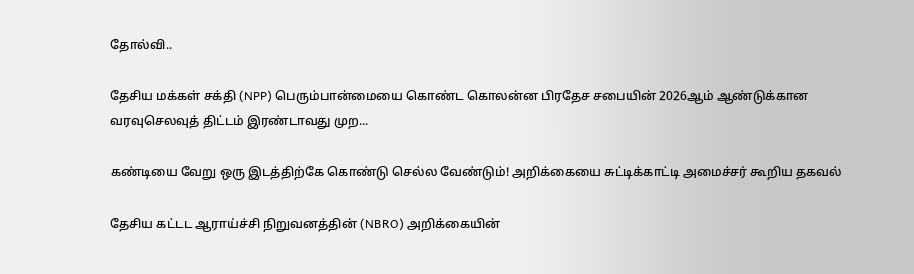தோல்வி..

தேசிய மக்கள் சக்தி (NPP) பெரும்பான்மையை கொண்ட கொலன்ன பிரதேச சபையின் 2026ஆம் ஆண்டுக்கான வரவுசெலவுத் திட்டம் இரண்டாவது முற...

கண்டியை வேறு ஒரு இடத்திற்கே கொண்டு செல்ல வேண்டும்! அறிக்கையை சுட்டிக்காட்டி அமைச்சர் கூறிய தகவல்

தேசிய கட்டட ஆராய்ச்சி நிறுவனத்தின் (NBRO) அறிக்கையின்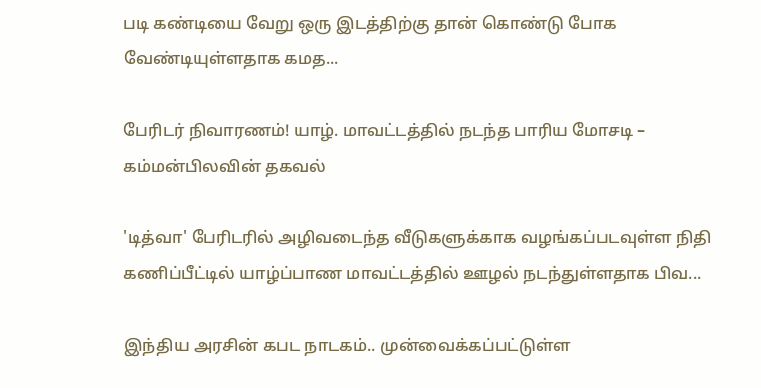படி கண்டியை வேறு ஒரு இடத்திற்கு தான் கொண்டு போக வேண்டியுள்ளதாக கமத...

பேரிடர் நிவாரணம்! யாழ். மாவட்டத்தில் நடந்த பாரிய மோசடி – கம்மன்பிலவின் தகவல்

'டித்வா' பேரிடரில் அழிவடைந்த வீடுகளுக்காக வழங்கப்படவுள்ள நிதி கணிப்பீட்டில் யாழ்ப்பாண மாவட்டத்தில் ஊழல் நடந்துள்ளதாக பிவ...

இந்திய அரசின் கபட நாடகம்.. முன்வைக்கப்பட்டுள்ள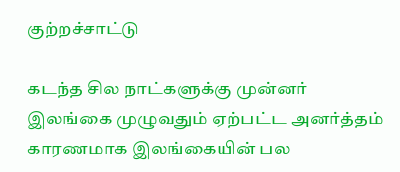குற்றச்சாட்டு

கடந்த சில நாட்களுக்கு முன்னர் இலங்கை முழுவதும் ஏற்பட்ட அனர்த்தம் காரணமாக இலங்கையின் பல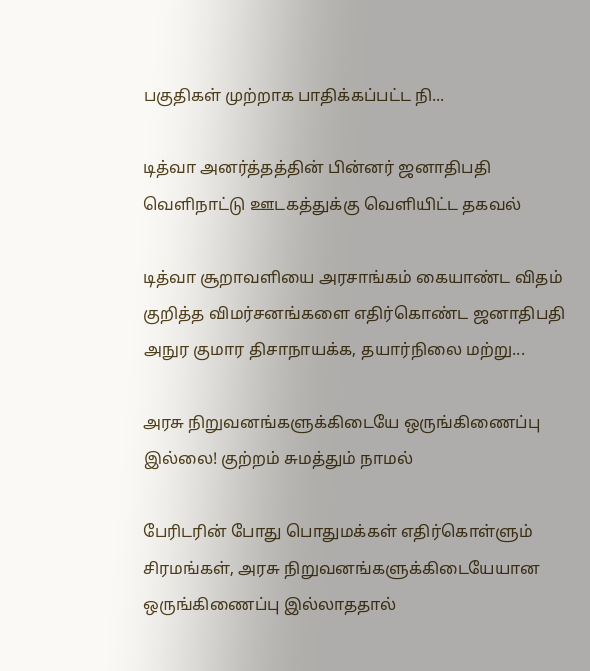பகுதிகள் முற்றாக பாதிக்கப்பட்ட நி...

டித்வா அனர்த்தத்தின் பின்னர் ஜனாதிபதி வெளிநாட்டு ஊடகத்துக்கு வெளியிட்ட தகவல்

டித்வா சூறாவளியை அரசாங்கம் கையாண்ட விதம் குறித்த விமர்சனங்களை எதிர்கொண்ட ஜனாதிபதி அநுர குமார திசாநாயக்க, தயார்நிலை மற்று...

அரசு நிறுவனங்களுக்கிடையே ஒருங்கிணைப்பு இல்லை! குற்றம் சுமத்தும் நாமல்

பேரிடரின் போது பொதுமக்கள் எதிர்கொள்ளும் சிரமங்கள், அரசு நிறுவனங்களுக்கிடையேயான ஒருங்கிணைப்பு இல்லாததால்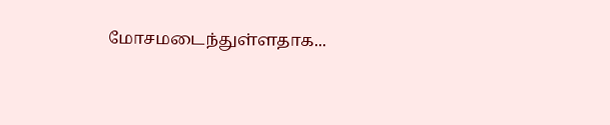மோசமடைந்துள்ளதாக...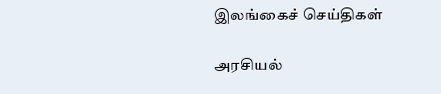இலங்கைச் செய்திகள்

அரசியல்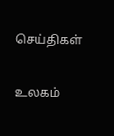செய்திகள்

உலகம்